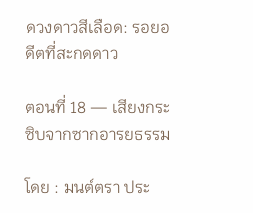ดวงดาวสีเลือด: รอยอดีตที่สะกดดาว

ตอนที่ 18 — เสียงกระซิบจากซากอารยธรรม

โดย : มนต์ตรา ประ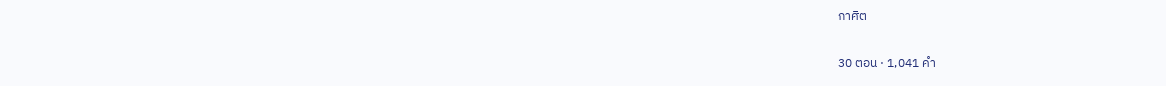กาศิต

30 ตอน · 1,041 คำ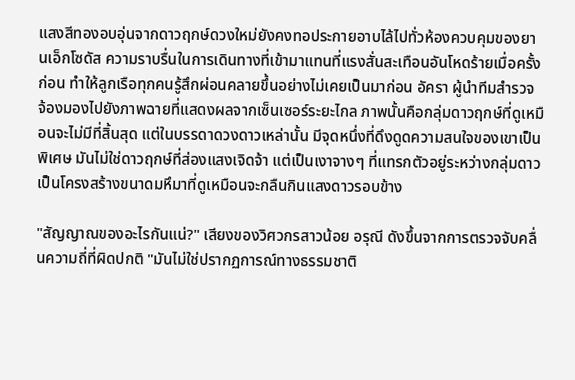แสงสีทองอบอุ่นจากดาวฤกษ์ดวงใหม่ยังคงทอประกายอาบไล้ไปทั่วห้องควบคุมของยานเอ็กโซดัส ความราบรื่นในการเดินทางที่เข้ามาแทนที่แรงสั่นสะเทือนอันโหดร้ายเมื่อครั้งก่อน ทำให้ลูกเรือทุกคนรู้สึกผ่อนคลายขึ้นอย่างไม่เคยเป็นมาก่อน อัครา ผู้นำทีมสำรวจ จ้องมองไปยังภาพฉายที่แสดงผลจากเซ็นเซอร์ระยะไกล ภาพนั้นคือกลุ่มดาวฤกษ์ที่ดูเหมือนจะไม่มีที่สิ้นสุด แต่ในบรรดาดวงดาวเหล่านั้น ‌มีจุดหนึ่งที่ดึงดูดความสนใจของเขาเป็นพิเศษ มันไม่ใช่ดาวฤกษ์ที่ส่องแสงเจิดจ้า แต่เป็นเงาจางๆ ที่แทรกตัวอยู่ระหว่างกลุ่มดาว เป็นโครงสร้างขนาดมหึมาที่ดูเหมือนจะกลืนกินแสงดาวรอบข้าง

"สัญญาณของอะไรกันแน่?" เสียงของวิศวกรสาวน้อย อรุณี ดังขึ้นจากการตรวจจับคลื่นความถี่ที่ผิดปกติ "มันไม่ใช่ปรากฏการณ์ทางธรรมชาติ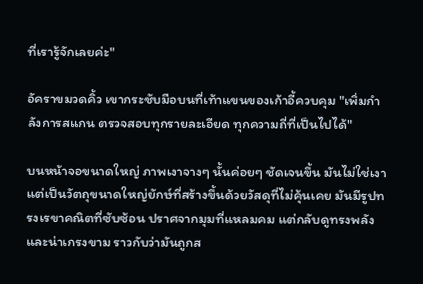ที่เรารู้จักเลยค่ะ"

อัคราขมวดคิ้ว เขากระชับมือบนที่เท้าแขนของเก้าอี้ควบคุม "เพิ่มกำลังการสแกน ตรวจสอบทุกรายละเอียด ทุกความถี่ที่เป็นไปได้"

บนหน้าจอขนาดใหญ่ ภาพเงาจางๆ นั้นค่อยๆ ชัดเจนขึ้น ‍มันไม่ใช่เงา แต่เป็นวัตถุขนาดใหญ่ยักษ์ที่สร้างขึ้นด้วยวัสดุที่ไม่คุ้นเคย มันมีรูปทรงเรขาคณิตที่ซับซ้อน ปราศจากมุมที่แหลมคม แต่กลับดูทรงพลังและน่าเกรงขาม ราวกับว่ามันถูกส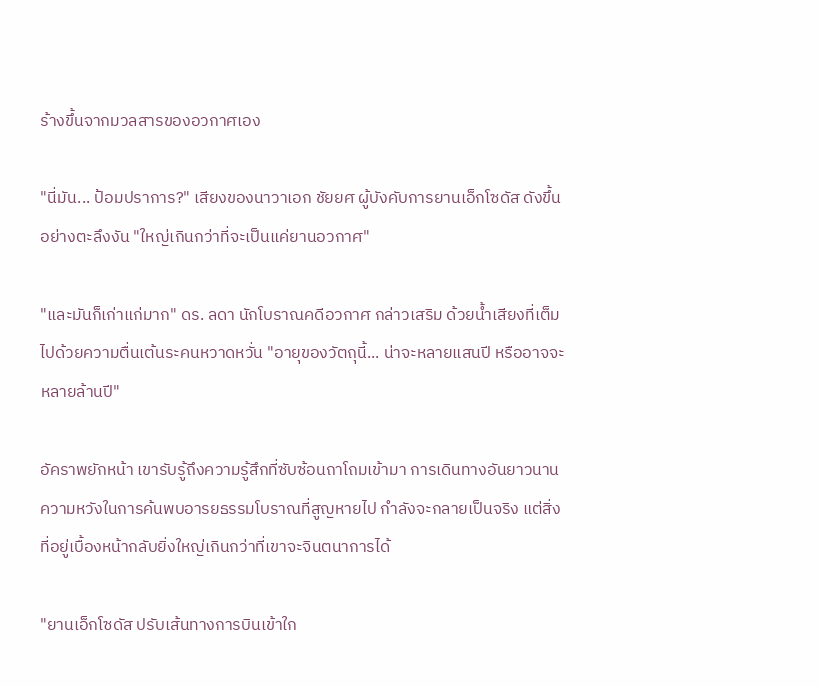ร้างขึ้นจากมวลสารของอวกาศเอง

"นี่มัน... ป้อมปราการ?" เสียงของนาวาเอก ‌ชัยยศ ผู้บังคับการยานเอ็กโซดัส ดังขึ้นอย่างตะลึงงัน "ใหญ่เกินกว่าที่จะเป็นแค่ยานอวกาศ"

"และมันก็เก่าแก่มาก" ดร. ลดา นักโบราณคดีอวกาศ กล่าวเสริม ‍ด้วยน้ำเสียงที่เต็มไปด้วยความตื่นเต้นระคนหวาดหวั่น "อายุของวัตถุนี้... น่าจะหลายแสนปี หรืออาจจะหลายล้านปี"

อัคราพยักหน้า เขารับรู้ถึงความรู้สึกที่ซับซ้อนถาโถมเข้ามา การเดินทางอันยาวนาน ความหวังในการค้นพบอารยธรรมโบราณที่สูญหายไป กำลังจะกลายเป็นจริง แต่สิ่งที่อยู่เบื้องหน้ากลับยิ่งใหญ่เกินกว่าที่เขาจะจินตนาการได้

"ยานเอ็กโซดัส ปรับเส้นทางการบินเข้าใก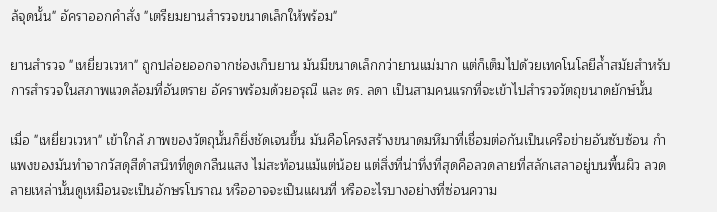ล้จุดนั้น" อัคราออกคำสั่ง "เตรียมยานสำรวจขนาดเล็กให้พร้อม"

ยานสำรวจ "เหยี่ยวเวหา" ถูกปล่อยออกจากช่องเก็บยาน มันมีขนาดเล็กกว่ายานแม่มาก แต่ก็เต็มไปด้วยเทคโนโลยีล้ำสมัยสำหรับการสำรวจในสภาพแวดล้อมที่อันตราย อัคราพร้อมด้วยอรุณี และ ดร. ลดา เป็นสามคนแรกที่จะเข้าไปสำรวจวัตถุขนาดยักษ์นั้น

เมื่อ "เหยี่ยวเวหา" เข้าใกล้ ภาพของวัตถุนั้นก็ยิ่งชัดเจนขึ้น มันคือโครงสร้างขนาดมหึมาที่เชื่อมต่อกันเป็นเครือข่ายอันซับซ้อน กำแพงของมันทำจากวัสดุสีดำสนิทที่ดูดกลืนแสง ไม่สะท้อนแม้แต่น้อย แต่สิ่งที่น่าทึ่งที่สุดคือลวดลายที่สลักเสลาอยู่บนพื้นผิว ลวดลายเหล่านั้นดูเหมือนจะเป็นอักษรโบราณ หรืออาจจะเป็นแผนที่ หรืออะไรบางอย่างที่ซ่อนความ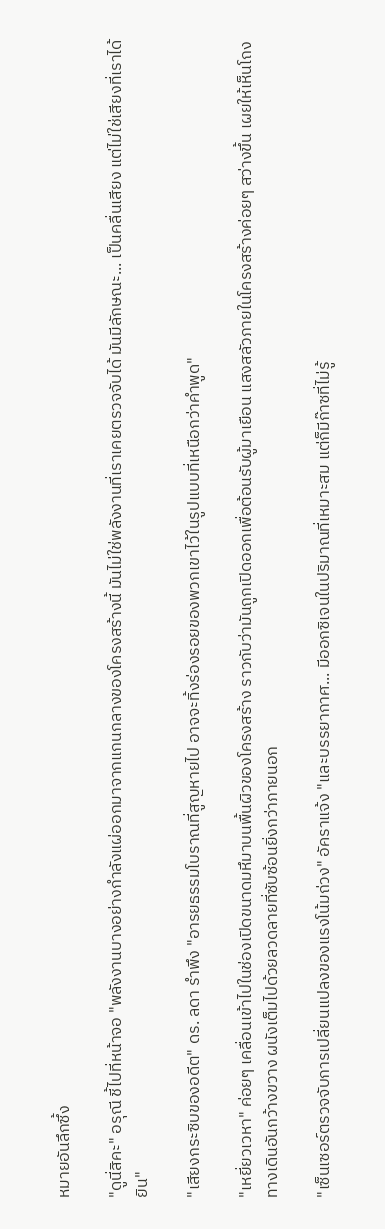หมายอันลึกซึ้ง

"ดูนี่สิคะ" อรุณี ชี้ไปที่หน้าจอ "พลังงานบางอย่างกำลังแผ่ออกมาจากแกนกลางของโครงสร้างนี้ มันไม่ใช่พลังงานที่เราเคยตรวจจับได้ มันมีลักษณะ... เป็นคลื่นเสียง แต่ไม่ใช่เสียงที่เราได้ยิน"

"เสียงกระซิบของอดีต" ดร. ลดา รำพึง "อารยธรรมโบราณที่สูญหายไป อาจจะทิ้งร่องรอยของพวกเขาไว้ในรูปแบบที่เหนือกว่าคำพูด"

"เหยี่ยวเวหา" ค่อยๆ เคลื่อนเข้าไปในช่องเปิดขนาดมหึมาบนพื้นผิวของโครงสร้าง ราวกับว่ามันถูกเปิดออกเพื่อต้อนรับผู้มาเยือน แสงสลัวภายในโครงสร้างค่อยๆ สว่างขึ้น เผยให้เห็นโถงทางเดินอันกว้างขวาง ผนังเต็มไปด้วยลวดลายที่ซับซ้อนยิ่งกว่าภายนอก

"เซ็นเซอร์ตรวจจับการเปลี่ยนแปลงของแรงโน้มถ่วง" อัคราแจ้ง "และบรรยากาศ... มีออกซิเจนในปริมาณที่เหมาะสม แต่ก็มีก๊าซที่ไม่รู้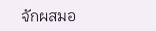จักผสมอ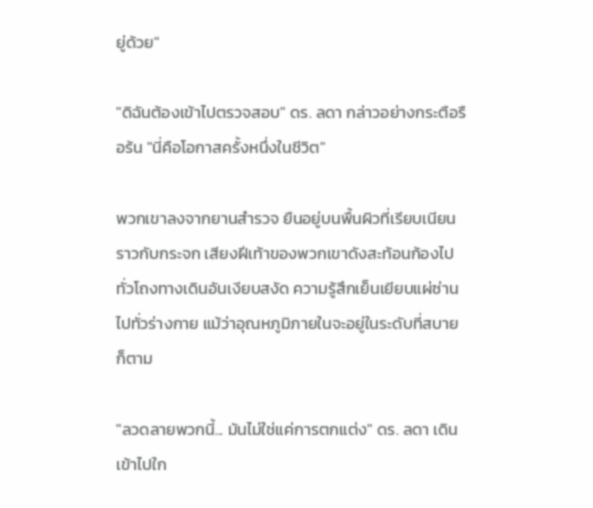ยู่ด้วย"

"ดิฉันต้องเข้าไปตรวจสอบ" ดร. ลดา กล่าวอย่างกระตือรือร้น "นี่คือโอกาสครั้งหนึ่งในชีวิต"

พวกเขาลงจากยานสำรวจ ยืนอยู่บนพื้นผิวที่เรียบเนียนราวกับกระจก เสียงฝีเท้าของพวกเขาดังสะท้อนก้องไปทั่วโถงทางเดินอันเงียบสงัด ความรู้สึกเย็นเยียบแผ่ซ่านไปทั่วร่างกาย แม้ว่าอุณหภูมิภายในจะอยู่ในระดับที่สบายก็ตาม

"ลวดลายพวกนี้... มันไม่ใช่แค่การตกแต่ง" ดร. ลดา เดินเข้าไปใก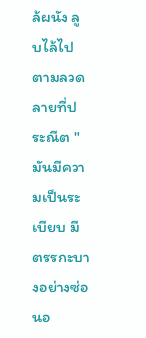ล้ผนัง ลูบไล้ไปตามลวดลายที่ประณีต "มันมีความเป็นระเบียบ มีตรรกะบางอย่างซ่อนอ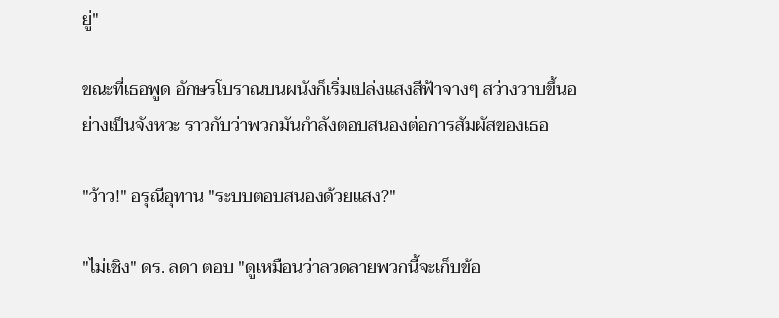ยู่"

ขณะที่เธอพูด อักษรโบราณบนผนังก็เริ่มเปล่งแสงสีฟ้าจางๆ สว่างวาบขึ้นอย่างเป็นจังหวะ ราวกับว่าพวกมันกำลังตอบสนองต่อการสัมผัสของเธอ

"ว้าว!" อรุณีอุทาน "ระบบตอบสนองด้วยแสง?"

"ไม่เชิง" ดร. ลดา ตอบ "ดูเหมือนว่าลวดลายพวกนี้จะเก็บข้อ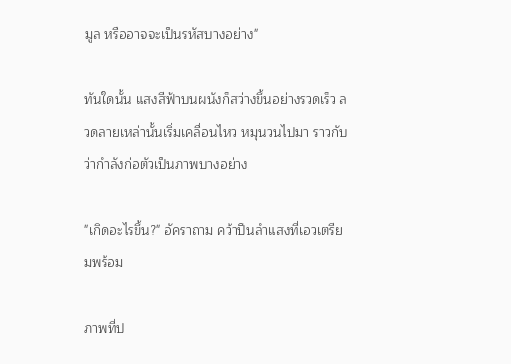มูล หรืออาจจะเป็นรหัสบางอย่าง"

ทันใดนั้น แสงสีฟ้าบนผนังก็สว่างขึ้นอย่างรวดเร็ว ลวดลายเหล่านั้นเริ่มเคลื่อนไหว หมุนวนไปมา ราวกับว่ากำลังก่อตัวเป็นภาพบางอย่าง

"เกิดอะไรขึ้น?" อัคราถาม คว้าปืนลำแสงที่เอวเตรียมพร้อม

ภาพที่ป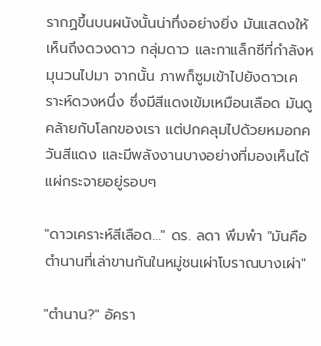รากฏขึ้นบนผนังนั้นน่าทึ่งอย่างยิ่ง มันแสดงให้เห็นถึงดวงดาว กลุ่มดาว และกาแล็กซีที่กำลังหมุนวนไปมา จากนั้น ภาพก็ซูมเข้าไปยังดาวเคราะห์ดวงหนึ่ง ซึ่งมีสีแดงเข้มเหมือนเลือด มันดูคล้ายกับโลกของเรา แต่ปกคลุมไปด้วยหมอกควันสีแดง และมีพลังงานบางอย่างที่มองเห็นได้แผ่กระจายอยู่รอบๆ

"ดาวเคราะห์สีเลือด..." ดร. ลดา พึมพำ "มันคือตำนานที่เล่าขานกันในหมู่ชนเผ่าโบราณบางเผ่า"

"ตำนาน?" อัครา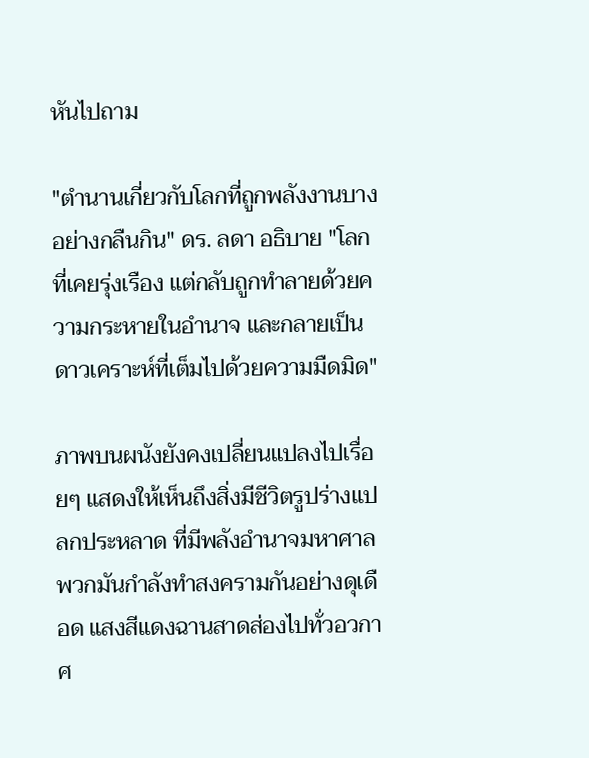หันไปถาม

"ตำนานเกี่ยวกับโลกที่ถูกพลังงานบางอย่างกลืนกิน" ดร. ลดา อธิบาย "โลกที่เคยรุ่งเรือง แต่กลับถูกทำลายด้วยความกระหายในอำนาจ และกลายเป็นดาวเคราะห์ที่เต็มไปด้วยความมืดมิด"

ภาพบนผนังยังคงเปลี่ยนแปลงไปเรื่อยๆ แสดงให้เห็นถึงสิ่งมีชีวิตรูปร่างแปลกประหลาด ที่มีพลังอำนาจมหาศาล พวกมันกำลังทำสงครามกันอย่างดุเดือด แสงสีแดงฉานสาดส่องไปทั่วอวกาศ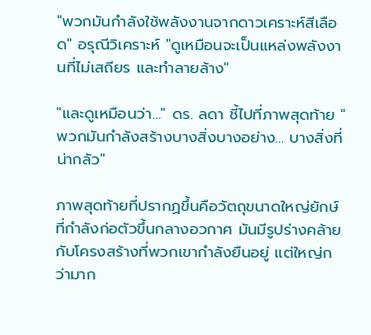"พวกมันกำลังใช้พลังงานจากดาวเคราะห์สีเลือด" อรุณีวิเคราะห์ "ดูเหมือนจะเป็นแหล่งพลังงานที่ไม่เสถียร และทำลายล้าง"

"และดูเหมือนว่า..." ดร. ลดา ชี้ไปที่ภาพสุดท้าย "พวกมันกำลังสร้างบางสิ่งบางอย่าง... บางสิ่งที่น่ากลัว"

ภาพสุดท้ายที่ปรากฏขึ้นคือวัตถุขนาดใหญ่ยักษ์ที่กำลังก่อตัวขึ้นกลางอวกาศ มันมีรูปร่างคล้ายกับโครงสร้างที่พวกเขากำลังยืนอยู่ แต่ใหญ่กว่ามาก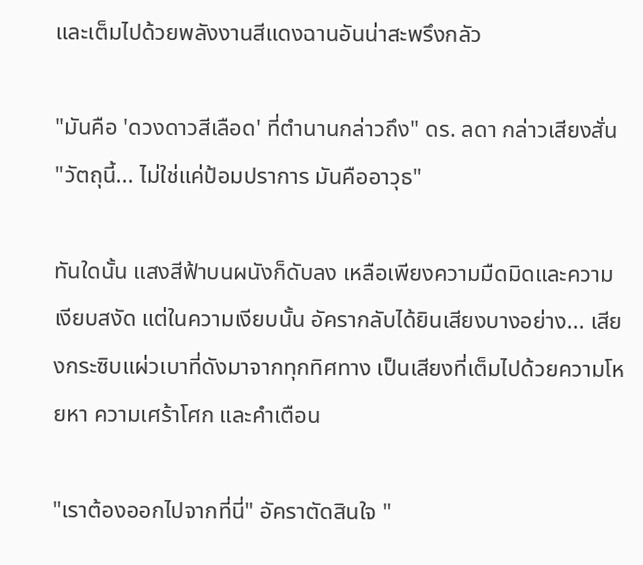และเต็มไปด้วยพลังงานสีแดงฉานอันน่าสะพรึงกลัว

"มันคือ 'ดวงดาวสีเลือด' ที่ตำนานกล่าวถึง" ดร. ลดา กล่าวเสียงสั่น "วัตถุนี้... ไม่ใช่แค่ป้อมปราการ มันคืออาวุธ"

ทันใดนั้น แสงสีฟ้าบนผนังก็ดับลง เหลือเพียงความมืดมิดและความเงียบสงัด แต่ในความเงียบนั้น อัครากลับได้ยินเสียงบางอย่าง... เสียงกระซิบแผ่วเบาที่ดังมาจากทุกทิศทาง เป็นเสียงที่เต็มไปด้วยความโหยหา ความเศร้าโศก และคำเตือน

"เราต้องออกไปจากที่นี่" อัคราตัดสินใจ "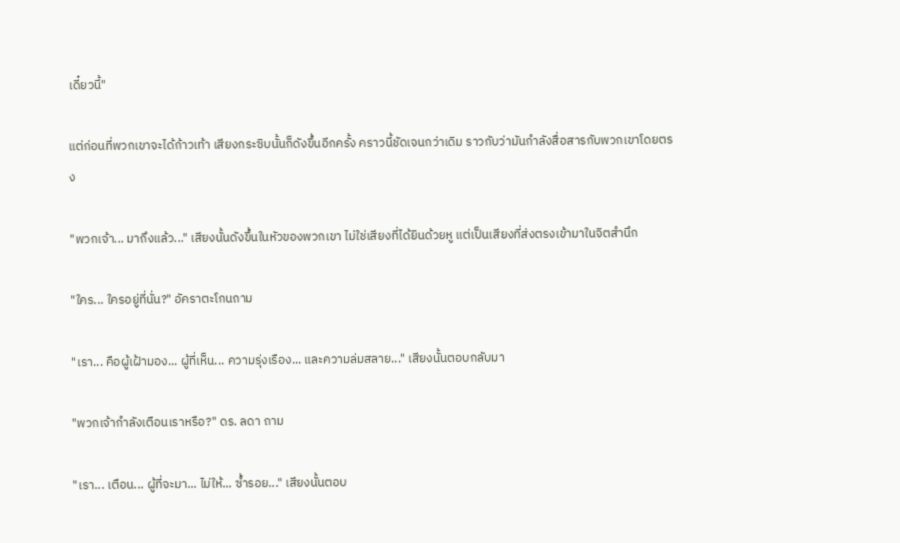เดี๋ยวนี้"

แต่ก่อนที่พวกเขาจะได้ก้าวเท้า เสียงกระซิบนั้นก็ดังขึ้นอีกครั้ง คราวนี้ชัดเจนกว่าเดิม ราวกับว่ามันกำลังสื่อสารกับพวกเขาโดยตรง

"พวกเจ้า... มาถึงแล้ว..." เสียงนั้นดังขึ้นในหัวของพวกเขา ไม่ใช่เสียงที่ได้ยินด้วยหู แต่เป็นเสียงที่ส่งตรงเข้ามาในจิตสำนึก

"ใคร... ใครอยู่ที่นั่น?" อัคราตะโกนถาม

"เรา... คือผู้เฝ้ามอง... ผู้ที่เห็น... ความรุ่งเรือง... และความล่มสลาย..." เสียงนั้นตอบกลับมา

"พวกเจ้ากำลังเตือนเราหรือ?" ดร. ลดา ถาม

"เรา... เตือน... ผู้ที่จะมา... ไม่ให้... ซ้ำรอย..." เสียงนั้นตอบ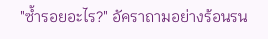"ซ้ำรอยอะไร?" อัคราถามอย่างร้อนรน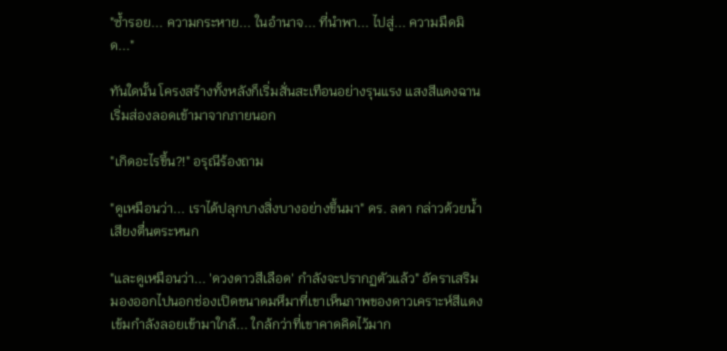"ซ้ำรอย... ความกระหาย... ในอำนาจ... ที่นำพา... ไปสู่... ความมืดมิด..."

ทันใดนั้น โครงสร้างทั้งหลังก็เริ่มสั่นสะเทือนอย่างรุนแรง แสงสีแดงฉานเริ่มส่องลอดเข้ามาจากภายนอก

"เกิดอะไรขึ้น?!" อรุณีร้องถาม

"ดูเหมือนว่า... เราได้ปลุกบางสิ่งบางอย่างขึ้นมา" ดร. ลดา กล่าวด้วยน้ำเสียงตื่นตระหนก

"และดูเหมือนว่า... 'ดวงดาวสีเลือด' กำลังจะปรากฏตัวแล้ว" อัคราเสริม มองออกไปนอกช่องเปิดขนาดมหึมาที่เขาเห็นภาพของดาวเคราะห์สีแดงเข้มกำลังลอยเข้ามาใกล้... ใกล้กว่าที่เขาคาดคิดไว้มาก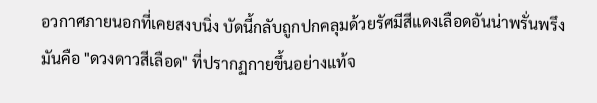อวกาศภายนอกที่เคยสงบนิ่ง บัดนี้กลับถูกปกคลุมด้วยรัศมีสีแดงเลือดอันน่าพรั่นพรึง มันคือ "ดวงดาวสีเลือด" ที่ปรากฏกายขึ้นอย่างแท้จ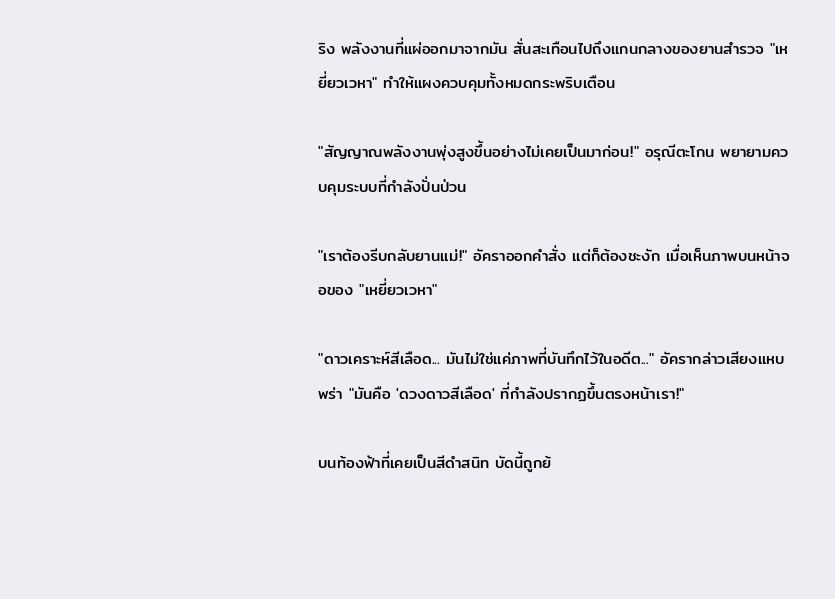ริง พลังงานที่แผ่ออกมาจากมัน สั่นสะเทือนไปถึงแกนกลางของยานสำรวจ "เหยี่ยวเวหา" ทำให้แผงควบคุมทั้งหมดกระพริบเตือน

"สัญญาณพลังงานพุ่งสูงขึ้นอย่างไม่เคยเป็นมาก่อน!" อรุณีตะโกน พยายามควบคุมระบบที่กำลังปั่นป่วน

"เราต้องรีบกลับยานแม่!" อัคราออกคำสั่ง แต่ก็ต้องชะงัก เมื่อเห็นภาพบนหน้าจอของ "เหยี่ยวเวหา"

"ดาวเคราะห์สีเลือด... มันไม่ใช่แค่ภาพที่บันทึกไว้ในอดีต..." อัครากล่าวเสียงแหบพร่า "มันคือ 'ดวงดาวสีเลือด' ที่กำลังปรากฏขึ้นตรงหน้าเรา!"

บนท้องฟ้าที่เคยเป็นสีดำสนิท บัดนี้ถูกย้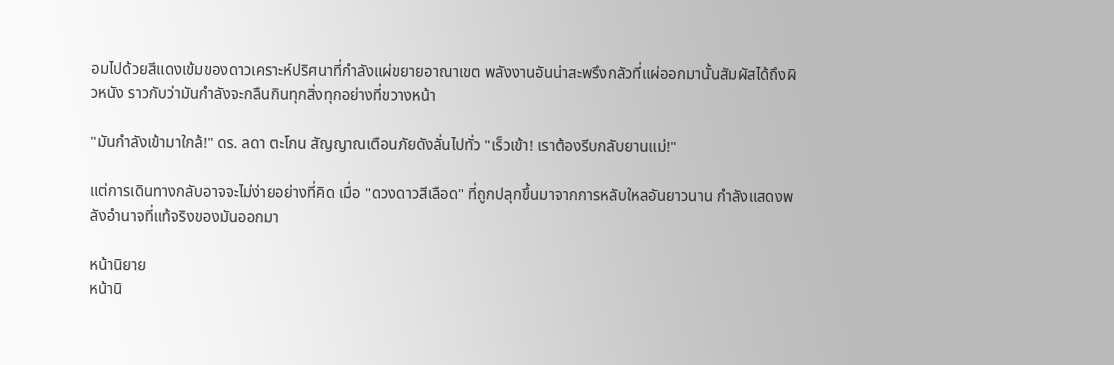อมไปด้วยสีแดงเข้มของดาวเคราะห์ปริศนาที่กำลังแผ่ขยายอาณาเขต พลังงานอันน่าสะพรึงกลัวที่แผ่ออกมานั้นสัมผัสได้ถึงผิวหนัง ราวกับว่ามันกำลังจะกลืนกินทุกสิ่งทุกอย่างที่ขวางหน้า

"มันกำลังเข้ามาใกล้!" ดร. ลดา ตะโกน สัญญาณเตือนภัยดังลั่นไปทั่ว "เร็วเข้า! เราต้องรีบกลับยานแม่!"

แต่การเดินทางกลับอาจจะไม่ง่ายอย่างที่คิด เมื่อ "ดวงดาวสีเลือด" ที่ถูกปลุกขึ้นมาจากการหลับใหลอันยาวนาน กำลังแสดงพลังอำนาจที่แท้จริงของมันออกมา

หน้านิยาย
หน้านิ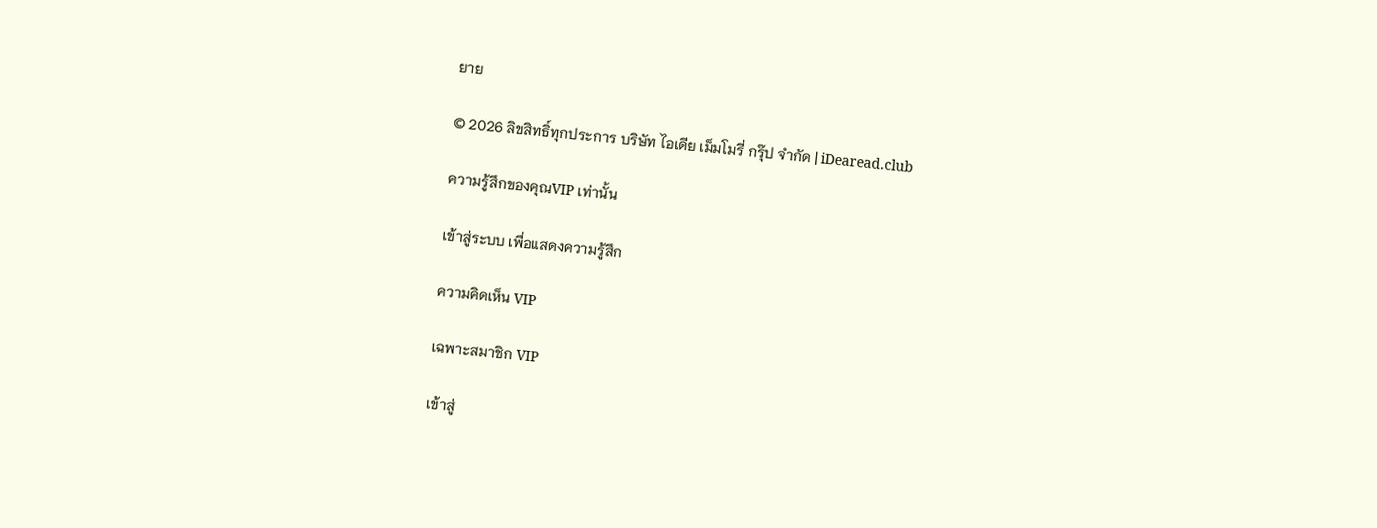ยาย

© 2026 ลิขสิทธิ์ทุกประการ บริษัท ไอเดีย เม็มโมรี่ กรุ๊ป จำกัด | iDearead.club

ความรู้สึกของคุณVIP เท่านั้น

เข้าสู่ระบบ เพื่อแสดงความรู้สึก

ความคิดเห็น VIP

เฉพาะสมาชิก VIP

เข้าสู่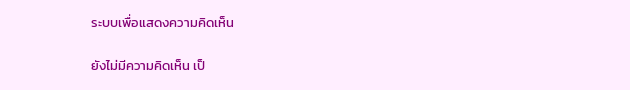ระบบเพื่อแสดงความคิดเห็น

ยังไม่มีความคิดเห็น เป็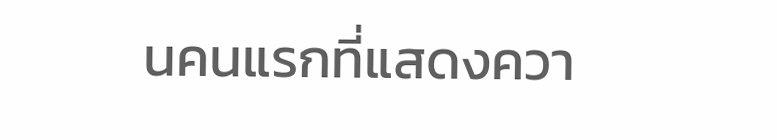นคนแรกที่แสดงควา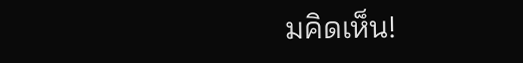มคิดเห็น!